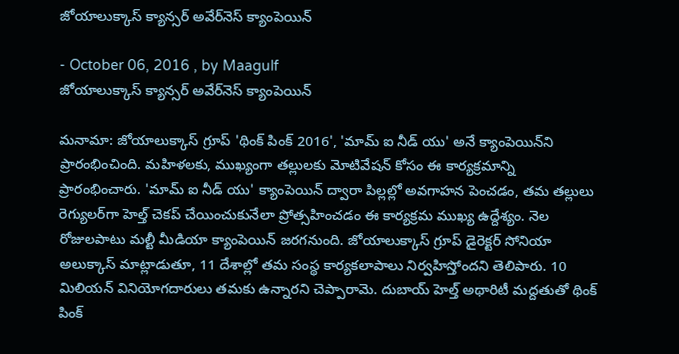జోయాలుక్కాస్‌ క్యాన్సర్‌ అవేర్‌నెస్‌ క్యాంపెయిన్‌

- October 06, 2016 , by Maagulf
జోయాలుక్కాస్‌ క్యాన్సర్‌ అవేర్‌నెస్‌ క్యాంపెయిన్‌

మనామా: జోయాలుక్కాస్‌ గ్రూప్‌ 'థింక్‌ పింక్‌ 2016', 'మామ్‌ ఐ నీడ్‌ యు' అనే క్యాంపెయిన్‌ని ప్రారంభించింది. మహిళలకు, ముఖ్యంగా తల్లులకు మోటివేషన్‌ కోసం ఈ కార్యక్రమాన్ని ప్రారంభించారు. 'మామ్‌ ఐ నీడ్‌ యు' క్యాంపెయిన్‌ ద్వారా పిల్లల్లో అవగాహన పెంచడం, తమ తల్లులు రెగ్యులర్‌గా హెల్త్‌ చెకప్‌ చేయించుకునేలా ప్రోత్సహించడం ఈ కార్యక్రమ ముఖ్య ఉద్దేశ్యం. నెల రోజులపాటు మల్టీ మీడియా క్యాంపెయిన్‌ జరగనుంది. జోయాలుక్కాస్‌ గ్రూప్‌ డైరెక్టర్‌ సోనియా అలుక్కాస్‌ మాట్లాడుతూ, 11 దేశాల్లో తమ సంస్థ కార్యకలాపాలు నిర్వహిస్తోందని తెలిపారు. 10 మిలియన్‌ వినియోగదారులు తమకు ఉన్నారని చెప్పారామె. దుబాయ్‌ హెల్త్‌ అథారిటీ మద్దతుతో థింక్‌ పింక్‌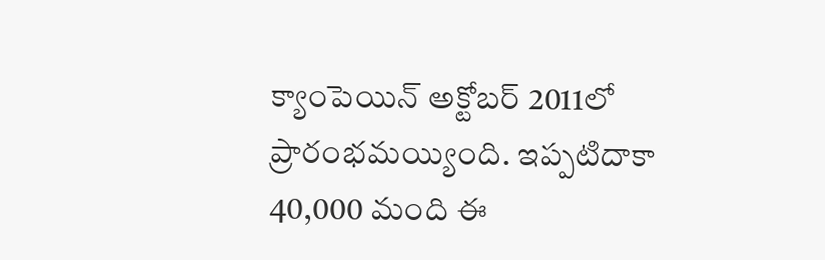క్యాంపెయిన్‌ అక్టోబర్‌ 2011లో ప్రారంభమయ్యింది. ఇప్పటిదాకా 40,000 మంది ఈ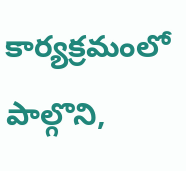కార్యక్రమంలో పాల్గొని,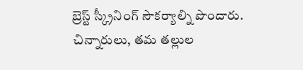బ్రెస్ట్‌ స్క్రీనింగ్‌ సౌకర్యాల్ని పొందారు. చిన్నారులు, తమ తల్లుల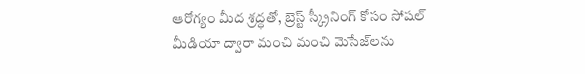ఆరోగ్యం మీద శ్రద్ధతో, బ్రెస్ట్‌ స్క్రీనింగ్‌ కోసం సోషల్‌ మీడియా ద్వారా మంచి మంచి మెసేజ్‌లను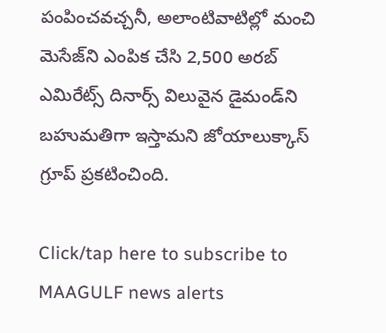పంపించవచ్చనీ, అలాంటివాటిల్లో మంచి మెసేజ్‌ని ఎంపిక చేసి 2,500 అరబ్‌ ఎమిరేట్స్‌ దినార్స్‌ విలువైన డైమండ్‌ని బహుమతిగా ఇస్తామని జోయాలుక్కాస్‌ గ్రూప్‌ ప్రకటించింది.

Click/tap here to subscribe to MAAGULF news alerts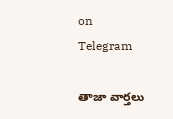on Telegram

తాజా వార్తలు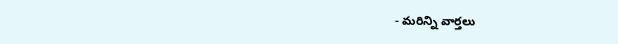- మరిన్ని వార్తలు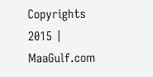Copyrights 2015 | MaaGulf.com